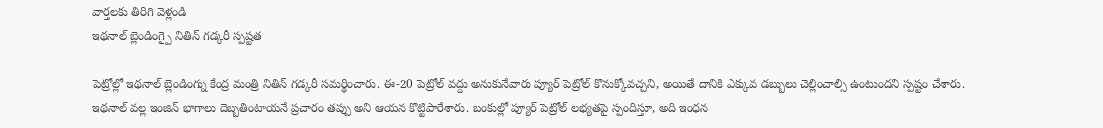వార్తలకు తిరిగి వెళ్లండి
ఇథనాల్ బ్లెండింగ్పై నితిన్ గడ్కరీ స్పష్టత

పెట్రోల్లో ఇథనాల్ బ్లెండింగ్ను కేంద్ర మంత్రి నితిన్ గడ్కరీ సమర్థించారు. ఈ-20 పెట్రోల్ వద్దు అనుకునేవారు ప్యూర్ పెట్రోల్ కొనుక్కోవచ్చని, అయితే దానికి ఎక్కువ డబ్బులు చెల్లించాల్సి ఉంటుందని స్పష్టం చేశారు.
ఇథనాల్ వల్ల ఇంజిన్ భాగాలు దెబ్బతింటాయనే ప్రచారం తప్పు అని ఆయన కొట్టిపారేశారు. బంకుల్లో ప్యూర్ పెట్రోల్ లభ్యతపై స్పందిస్తూ, అది ఇంధన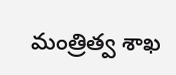మంత్రిత్వ శాఖ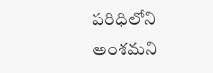పరిధిలోని అంశమని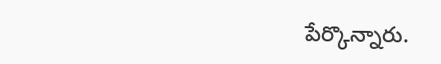పేర్కొన్నారు.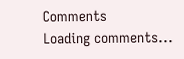Comments
Loading comments...